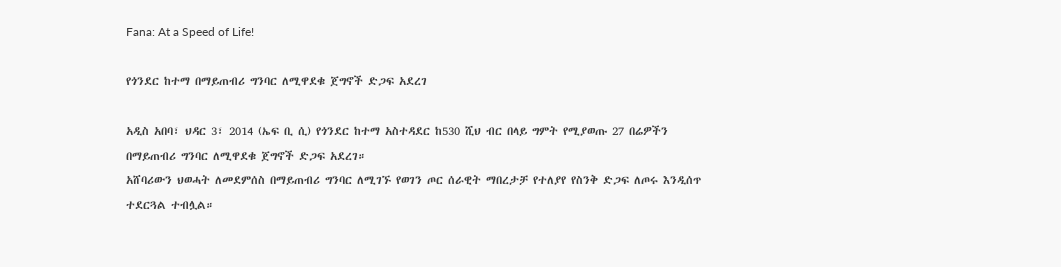Fana: At a Speed of Life!

የጎንደር ከተማ በማይጠብሪ ግንባር ለሚዋደቁ ጀግኖች ድጋፍ አደረገ

አዲስ አበባ፣ ህዳር 3፣ 2014 (ኤፍ ቢ ሲ) የጎንደር ከተማ አስተዳደር ከ530 ሺህ ብር በላይ ግምት የሚያወጡ 27 በሬዎችን በማይጠብሪ ግንባር ለሚዋደቁ ጀግኖች ድጋፍ አደረገ።
አሸባሪውን ህወሓት ለመደምሰስ በማይጠብሪ ግንባር ለሚገኙ የወገን ጦር ሰራዊት ማበረታቻ የተለያየ የስንቅ ድጋፍ ለጦሩ እንዲሰጥ ተደርጓል ተብሏል።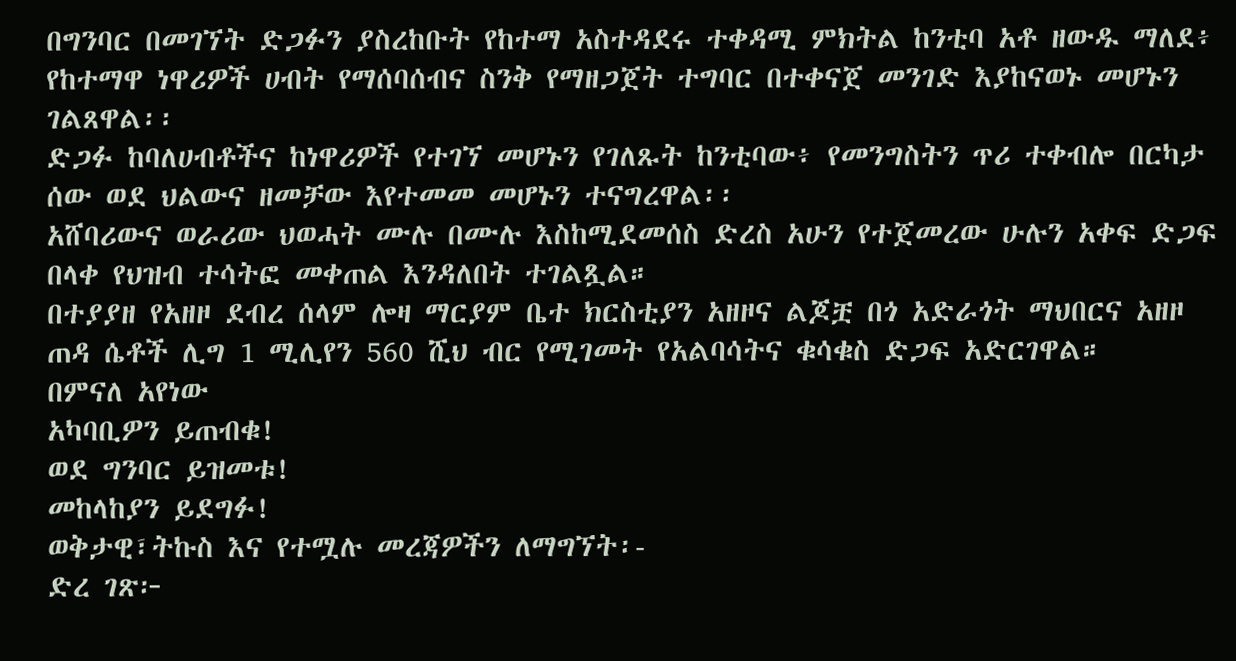በግንባር በመገኘት ድጋፉን ያስረከቡት የከተማ አስተዳደሩ ተቀዳሚ ምክትል ከንቲባ አቶ ዘውዱ ማለደ፥ የከተማዋ ነዋሪዎች ሀብት የማሰባሰብና ስንቅ የማዘጋጀት ተግባር በተቀናጀ መንገድ እያከናወኑ መሆኑን ገልጸዋል፡፡
ድጋፉ ከባለሀብቶችና ከነዋሪዎች የተገኘ መሆኑን የገለጹት ከንቲባው፥ የመንግስትን ጥሪ ተቀብሎ በርካታ ሰው ወደ ህልውና ዘመቻው እየተመመ መሆኑን ተናግረዋል፡፡
አሸባሪውና ወራሪው ህወሓት ሙሉ በሙሉ እስከሚደመሰስ ድረስ አሁን የተጀመረው ሁሉን አቀፍ ድጋፍ በላቀ የህዝብ ተሳትፎ መቀጠል እንዳለበት ተገልጿል።
በተያያዘ የአዘዞ ደብረ ሰላም ሎዛ ማርያም ቤተ ክርስቲያን አዘዞና ልጆቿ በጎ አድራጎት ማህበርና አዘዞ ጠዳ ሴቶች ሊግ 1 ሚሊየን 560 ሺህ ብር የሚገመት የአልባሳትና ቁሳቁስ ድጋፍ አድርገዋል።
በምናለ አየነው
አካባቢዎን ይጠብቁ!
ወደ ግንባር ይዝመቱ!
መከላከያን ይደግፉ!
ወቅታዊ፣ትኩስ እና የተሟሉ መረጃዎችን ለማግኘት፡-
ድረ ገጽ፦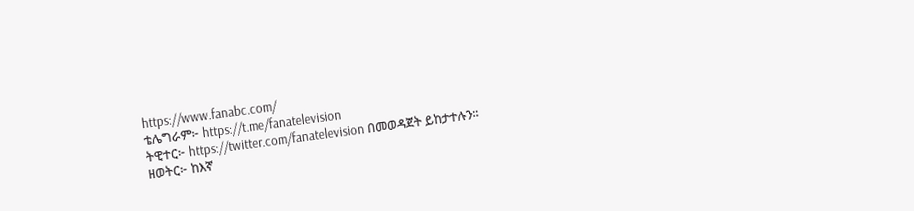https://www.fanabc.com/
ቴሌግራም፦ https://t.me/fanatelevision
ትዊተር፦ https://twitter.com/fanatelevision በመወዳጀት ይከታተሉን፡፡
ዘወትር፦ ከእኛ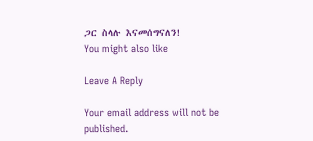ጋር ስላሉ እናመሰግናለን!
You might also like

Leave A Reply

Your email address will not be published.